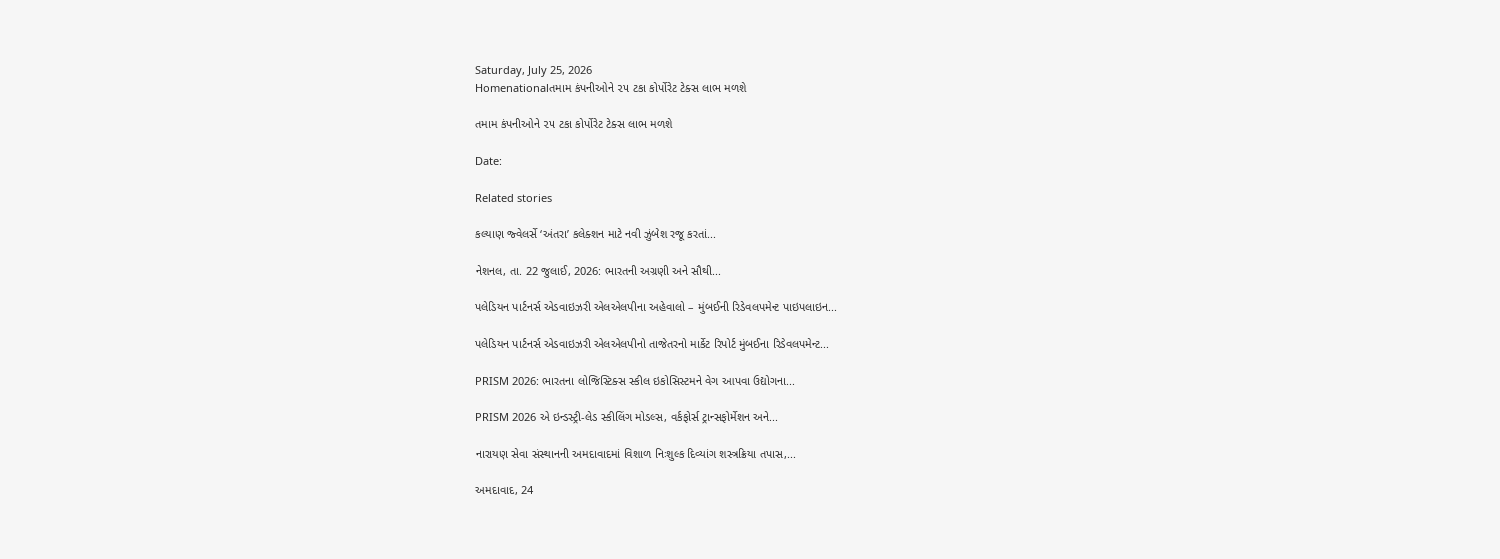Saturday, July 25, 2026
Homenationalતમામ કંપનીઓને ૨૫ ટકા કોર્પોરેટ ટેક્સ લાભ મળશે

તમામ કંપનીઓને ૨૫ ટકા કોર્પોરેટ ટેક્સ લાભ મળશે

Date:

Related stories

કલ્યાણ જ્વેલર્સે ‘અંતરા’ કલેક્શન માટે નવી ઝુંબેશ રજૂ કરતાં...

નેશનલ, તા. 22 જુલાઈ, 2026: ભારતની અગ્રણી અને સૌથી...

પલેડિયન પાર્ટનર્સ એડવાઇઝરી એલએલપીના અહેવાલો – મુંબઈની રિડેવલપમેન્ટ પાઇપલાઇન...

પલેડિયન પાર્ટનર્સ એડવાઇઝરી એલએલપીનો તાજેતરનો માર્કેટ રિપોર્ટ મુંબઈના રિડેવલપમેન્ટ...

PRISM 2026: ભારતના લોજિસ્ટિક્સ સ્કીલ ઇકોસિસ્ટમને વેગ આપવા ઉદ્યોગના...

PRISM 2026 એ ઇન્ડસ્ટ્રી-લેડ સ્કીલિંગ મોડલ્સ, વર્કફોર્સ ટ્રાન્સફોર્મેશન અને...

નારાયણ સેવા સંસ્થાનની અમદાવાદમાં વિશાળ નિઃશુલ્ક દિવ્યાંગ શસ્ત્રક્રિયા તપાસ,...

અમદાવાદ, 24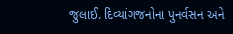જુલાઈ. દિવ્યાંગજનોના પુનર્વસન અને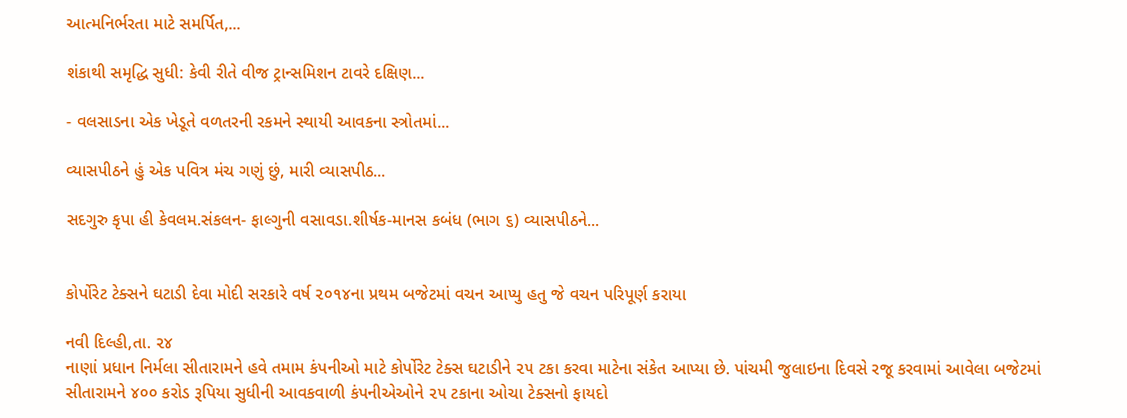આત્મનિર્ભરતા માટે સમર્પિત,...

શંકાથી સમૃદ્ધિ સુધી: કેવી રીતે વીજ ટ્રાન્સમિશન ટાવરે દક્ષિણ...

- વલસાડના એક ખેડૂતે વળતરની રકમને સ્થાયી આવકના સ્ત્રોતમાં...

વ્યાસપીઠને હું એક પવિત્ર મંચ ગણું છું, મારી વ્યાસપીઠ...

સદગુરુ કૃપા હી કેવલમ.સંકલન- ફાલ્ગુની વસાવડા.શીર્ષક-માનસ કબંધ (ભાગ ૬) વ્યાસપીઠને...


કોર્પોરેટ ટેક્સને ઘટાડી દેવા મોદી સરકારે વર્ષ ૨૦૧૪ના પ્રથમ બજેટમાં વચન આપ્યુ હતુ જે વચન પરિપૂર્ણ કરાયા

નવી દિલ્હી,તા. ૨૪
નાણાં પ્રધાન નિર્મલા સીતારામને હવે તમામ કંપનીઓ માટે કોર્પોરેટ ટેક્સ ઘટાડીને ૨૫ ટકા કરવા માટેના સંકેત આપ્યા છે. પાંચમી જુલાઇના દિવસે રજૂ કરવામાં આવેલા બજેટમાં સીતારામને ૪૦૦ કરોડ રૂપિયા સુધીની આવકવાળી કંપનીએઓને ૨૫ ટકાના ઓચા ટેક્સનો ફાયદો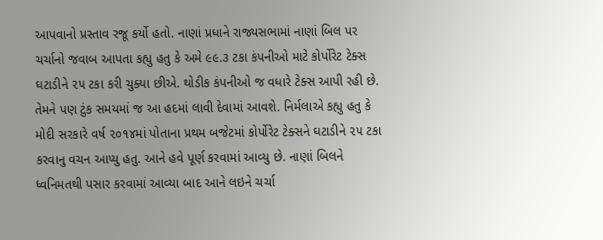આપવાનો પ્રસ્તાવ રજૂ કર્યો હતો. નાણાં પ્રધાને રાજ્યસભામાં નાણાં બિલ પર ચર્ચાનો જવાબ આપતા કહ્યુ હતુ કે અમે ૯૯.૩ ટકા કંપનીઓ માટે કોર્પોરેટ ટેક્સ ઘટાડીને ૨૫ ટકા કરી ચુક્યા છીએ. થોડીક કંપનીઓ જ વધારે ટેક્સ આપી રહી છે. તેમને પણ ટુંક સમયમાં જ આ હદમાં લાવી દેવામાં આવશે. નિર્મલાએ કહ્યુ હતુ કે મોદી સરકારે વર્ષ ૨૦૧૪માં પોતાના પ્રથમ બજેટમાં કોર્પોરેટ ટેક્સને ઘટાડીને ૨૫ ટકા કરવાનુ વચન આપ્યુ હતુ. આને હવે પૂર્ણ કરવામાં આવ્યુ છે. નાણાં બિલને ધ્વનિમતથી પસાર કરવામાં આવ્યા બાદ આને લઇને ચર્ચા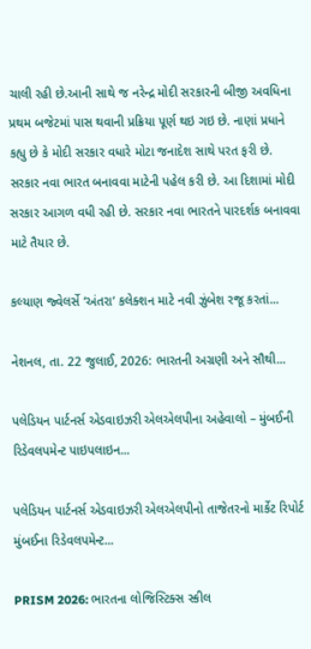ચાલી રહી છે.આની સાથે જ નરેન્દ્ર મોદી સરકારની બીજી અવધિના પ્રથમ બજેટમાં પાસ થવાની પ્રક્રિયા પૂર્ણ થઇ ગઇ છે. નાણાં પ્રધાને કહ્યુ છે કે મોદી સરકાર વધારે મોટા જનાદેશ સાથે પરત ફરી છે. સરકાર નવા ભારત બનાવવા માટેની પહેલ કરી છે. આ દિશામાં મોદી સરકાર આગળ વધી રહી છે. સરકાર નવા ભારતને પારદર્શક બનાવવા માટે તૈયાર છે.

કલ્યાણ જ્વેલર્સે ‘અંતરા’ કલેક્શન માટે નવી ઝુંબેશ રજૂ કરતાં...

નેશનલ, તા. 22 જુલાઈ, 2026: ભારતની અગ્રણી અને સૌથી...

પલેડિયન પાર્ટનર્સ એડવાઇઝરી એલએલપીના અહેવાલો – મુંબઈની રિડેવલપમેન્ટ પાઇપલાઇન...

પલેડિયન પાર્ટનર્સ એડવાઇઝરી એલએલપીનો તાજેતરનો માર્કેટ રિપોર્ટ મુંબઈના રિડેવલપમેન્ટ...

PRISM 2026: ભારતના લોજિસ્ટિક્સ સ્કીલ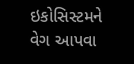ઇકોસિસ્ટમને વેગ આપવા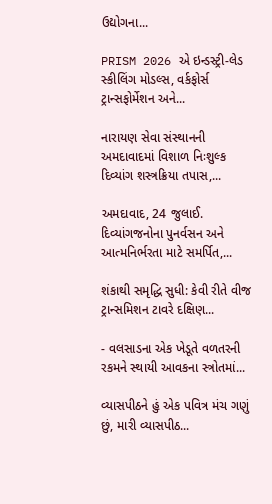ઉદ્યોગના...

PRISM 2026 એ ઇન્ડસ્ટ્રી-લેડ સ્કીલિંગ મોડલ્સ, વર્કફોર્સ ટ્રાન્સફોર્મેશન અને...

નારાયણ સેવા સંસ્થાનની અમદાવાદમાં વિશાળ નિઃશુલ્ક દિવ્યાંગ શસ્ત્રક્રિયા તપાસ,...

અમદાવાદ, 24 જુલાઈ. દિવ્યાંગજનોના પુનર્વસન અને આત્મનિર્ભરતા માટે સમર્પિત,...

શંકાથી સમૃદ્ધિ સુધી: કેવી રીતે વીજ ટ્રાન્સમિશન ટાવરે દક્ષિણ...

- વલસાડના એક ખેડૂતે વળતરની રકમને સ્થાયી આવકના સ્ત્રોતમાં...

વ્યાસપીઠને હું એક પવિત્ર મંચ ગણું છું, મારી વ્યાસપીઠ...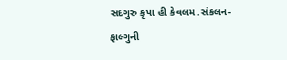સદગુરુ કૃપા હી કેવલમ.સંકલન- ફાલ્ગુની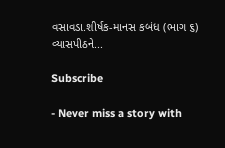વસાવડા.શીર્ષક-માનસ કબંધ (ભાગ ૬) વ્યાસપીઠને...

Subscribe

- Never miss a story with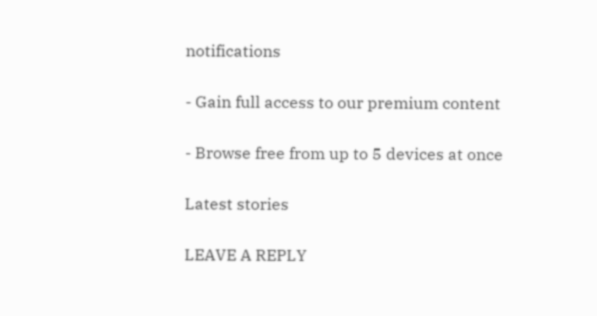notifications

- Gain full access to our premium content

- Browse free from up to 5 devices at once

Latest stories

LEAVE A REPLY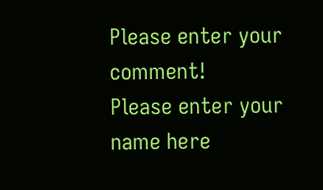Please enter your comment!
Please enter your name here